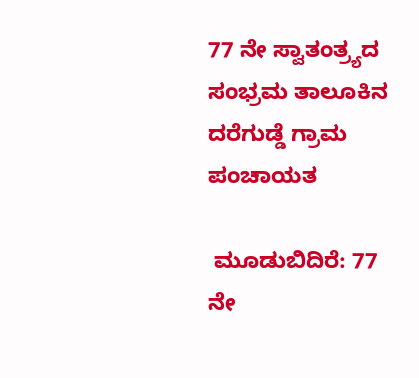77 ನೇ ಸ್ವಾತಂತ್ರ್ಯದ ಸಂಭ್ರಮ ತಾಲೂಕಿನ ದರೆಗುಡ್ಡೆ ಗ್ರಾಮ ಪಂಚಾಯತ

 ಮೂಡುಬಿದಿರೆ: 77 ನೇ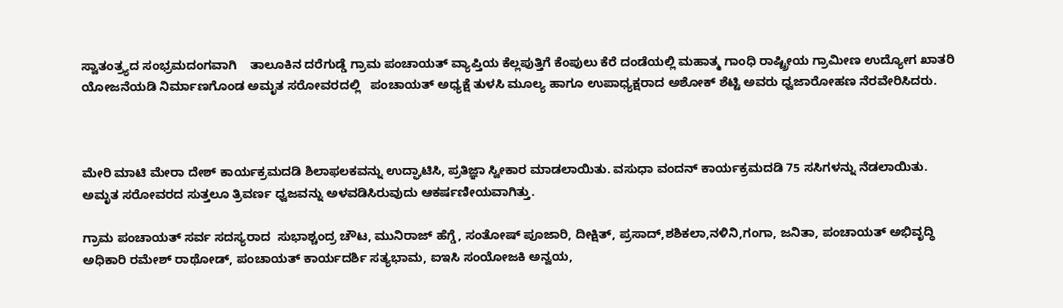ಸ್ವಾತಂತ್ರ್ಯದ ಸಂಭ್ರಮದಂಗವಾಗಿ    ತಾಲೂಕಿನ ದರೆಗುಡ್ಡೆ ಗ್ರಾಮ ಪಂಚಾಯತ್ ವ್ಯಾಪ್ತಿಯ ಕೆಲ್ಲಪುತ್ತಿಗೆ ಕೆಂಪುಲು ಕೆರೆ ದಂಡೆಯಲ್ಲಿ ಮಹಾತ್ಮ ಗಾಂಧಿ ರಾಷ್ಟ್ರೀಯ ಗ್ರಾಮೀಣ ಉದ್ಯೋಗ ಖಾತರಿ ಯೋಜ‌ನೆಯಡಿ ನಿರ್ಮಾಣಗೊಂಡ ಅಮೃತ ಸರೋವರದಲ್ಲಿ   ಪಂಚಾಯತ್ ಅಧ್ಯಕ್ಷೆ ತುಳಸಿ ಮೂಲ್ಯ ಹಾಗೂ ಉಪಾಧ್ಯಕ್ಷರಾದ ಅಶೋಕ್ ಶೆಟ್ಟಿ ಅವರು ಧ್ವಜಾರೋಹಣ ನೆರವೇರಿಸಿದರು.



ಮೇರಿ‌ ಮಾಟಿ ಮೇರಾ ದೇಶ್ ಕಾರ್ಯಕ್ರಮದಡಿ ಶಿಲಾಫಲಕವನ್ನು ಉದ್ಘಾಟಿಸಿ, ಪ್ರತಿಜ್ಞಾ ಸ್ವೀಕಾರ ಮಾಡಲಾಯಿತು. ವಸುಧಾ ವಂದನ್ ಕಾರ್ಯಕ್ರಮದಡಿ 75 ಸಸಿಗಳನ್ನು ನೆಡಲಾಯಿತು. ಅಮೃತ ಸರೋವರದ ಸುತ್ತಲೂ ತ್ರಿವರ್ಣ ಧ್ವಜವನ್ನು ಅಳವಡಿಸಿರುವುದು ಆಕರ್ಷಣೀಯವಾಗಿತ್ತು.

ಗ್ರಾಮ ಪಂಚಾಯತ್ ಸರ್ವ ಸದಸ್ಯರಾದ  ಸುಭಾಶ್ಚಂದ್ರ ಚೌಟ, ಮುನಿರಾಜ್ ಹೆಗ್ಡೆ, ಸಂತೋಷ್ ಪೂಜಾರಿ, ದೀಕ್ಷಿತ್, ಪ್ರಸಾದ್,ಶಶಿಕಲಾ,ನಳಿನಿ,ಗಂಗಾ, ಜನಿತಾ, ಪಂಚಾಯತ್ ಅಭಿವೃದ್ಧಿ ಅಧಿಕಾರಿ ರಮೇಶ್ ರಾಥೋಡ್, ಪಂಚಾಯತ್ ಕಾರ್ಯದರ್ಶಿ ಸತ್ಯಭಾಮ, ಐಇಸಿ ಸಂಯೋಜಕಿ ಅನ್ವಯ,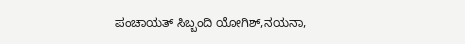ಪಂಚಾಯತ್ ಸಿಬ್ಬಂದಿ ಯೋಗಿಶ್,ನಯನಾ,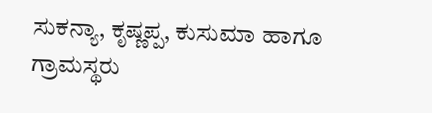ಸುಕನ್ಯಾ, ಕೃಷ್ಣಪ್ಪ, ಕುಸುಮಾ ಹಾಗೂ ಗ್ರಾಮಸ್ಥರು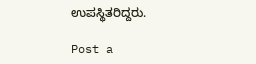ಉಪಸ್ಥಿತರಿದ್ದರು.

Post a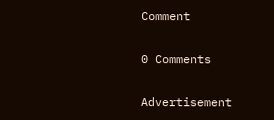Comment

0 Comments

Advertisement